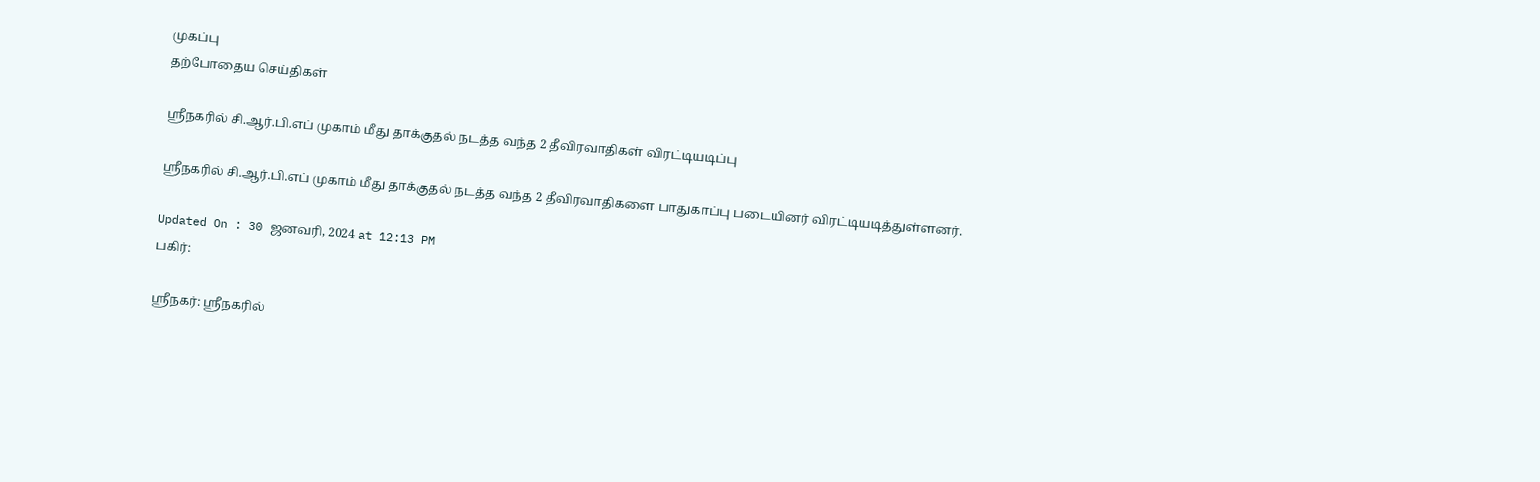முகப்பு
தற்போதைய செய்திகள்

ஸ்ரீநகரில் சி.ஆர்.பி.எப் முகாம் மீது தாக்குதல் நடத்த வந்த 2 தீவிரவாதிகள் விரட்டியடிப்பு

ஸ்ரீநகரில் சி.ஆர்.பி.எப் முகாம் மீது தாக்குதல் நடத்த வந்த 2 தீவிரவாதிகளை பாதுகாப்பு படையினர் விரட்டியடித்துள்ளனர்.

Updated On : 30 ஜனவரி, 2024 at 12:13 PM
பகிர்:

ஸ்ரீநகர்: ஸ்ரீநகரில்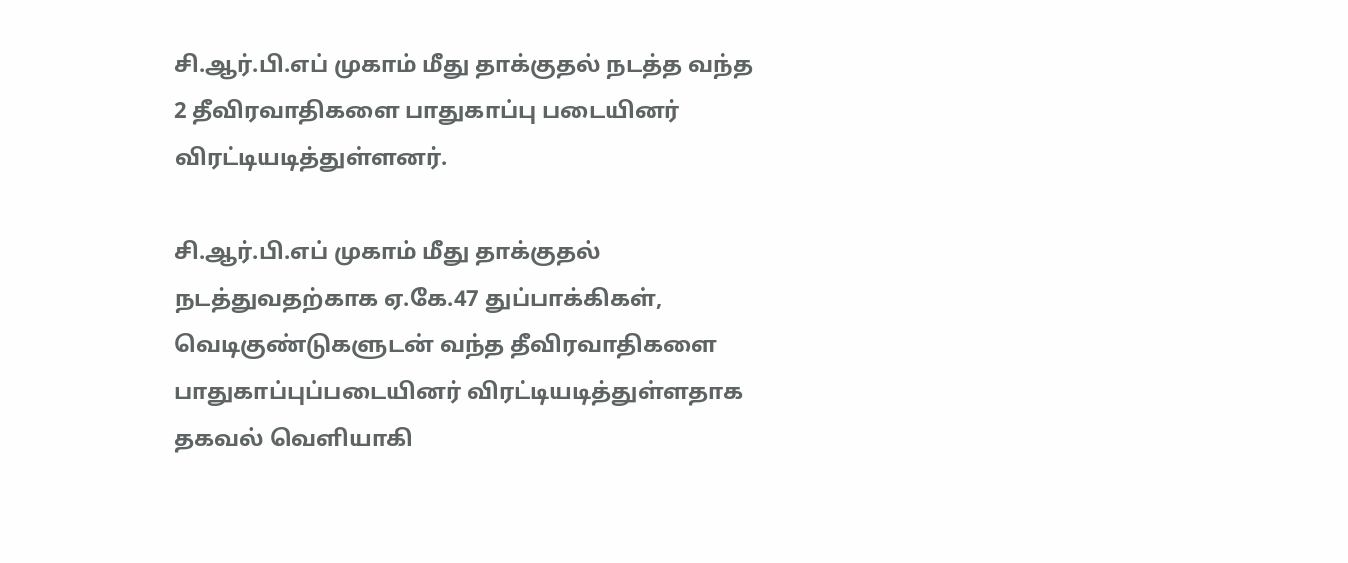சி.ஆர்.பி.எப் முகாம் மீது தாக்குதல் நடத்த வந்த 2 தீவிரவாதிகளை பாதுகாப்பு படையினர் விரட்டியடித்துள்ளனர்.

சி.ஆர்.பி.எப் முகாம் மீது தாக்குதல் நடத்துவதற்காக ஏ.கே.47 துப்பாக்கிகள், வெடிகுண்டுகளுடன் வந்த தீவிரவாதிகளை பாதுகாப்புப்படையினர் விரட்டியடித்துள்ளதாக தகவல் வெளியாகி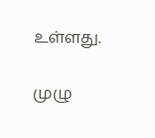உள்ளது.

முழு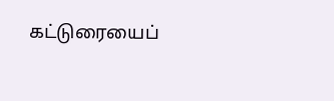கட்டுரையைப்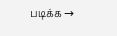படிக்க →